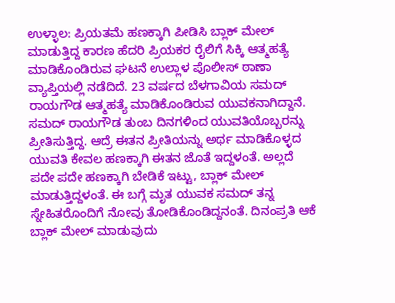ಉಳ್ಳಾಲ: ಪ್ರಿಯತಮೆ ಹಣಕ್ಕಾಗಿ ಪೀಡಿಸಿ ಬ್ಲಾಕ್ ಮೇಲ್ ಮಾಡುತ್ತಿದ್ದ ಕಾರಣ ಹೆದರಿ ಪ್ರಿಯಕರ ರೈಲಿಗೆ ಸಿಕ್ಕಿ ಆತ್ಮಹತ್ಯೆ ಮಾಡಿಕೊಂಡಿರುವ ಘಟನೆ ಉಲ್ಲಾಳ ಪೊಲೀಸ್ ಠಾಣಾ ವ್ಯಾಪ್ತಿಯಲ್ಲಿ ನಡೆದಿದೆ. 23 ವರ್ಷದ ಬೆಳಗಾವಿಯ ಸಮದ್ ರಾಯಗೌಡ ಆತ್ಮಹತ್ಯೆ ಮಾಡಿಕೊಂಡಿರುವ ಯುವಕನಾಗಿದ್ದಾನೆ. ಸಮದ್ ರಾಯಗೌಡ ತುಂಬ ದಿನಗಳಿಂದ ಯುವತಿಯೊಬ್ಬರನ್ನು ಪ್ರೀತಿಸುತ್ತಿದ್ದ. ಆದ್ರೆ ಈತನ ಪ್ರೀತಿಯನ್ನು ಅರ್ಥ ಮಾಡಿಕೊಳ್ಳದ ಯುವತಿ ಕೇವಲ ಹಣಕ್ಕಾಗಿ ಈತನ ಜೊತೆ ಇದ್ದಳಂತೆ. ಅಲ್ಲದೆ ಪದೇ ಪದೇ ಹಣಕ್ಕಾಗಿ ಬೇಡಿಕೆ ಇಟ್ಟು, ಬ್ಲಾಕ್ ಮೇಲ್ ಮಾಡುತ್ತಿದ್ದಳಂತೆ. ಈ ಬಗ್ಗೆ ಮೃತ ಯುವಕ ಸಮದ್ ತನ್ನ ಸ್ನೇಹಿತರೊಂದಿಗೆ ನೋವು ತೋಡಿಕೊಂಡಿದ್ದನಂತೆ. ದಿನಂಪ್ರತಿ ಆಕೆ ಬ್ಲಾಕ್ ಮೇಲ್ ಮಾಡುವುದು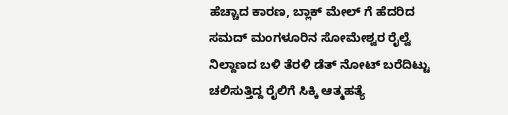ಹೆಚ್ಚಾದ ಕಾರಣ, ಬ್ಲಾಕ್ ಮೇಲ್ ಗೆ ಹೆದರಿದ ಸಮದ್ ಮಂಗಳೂರಿನ ಸೋಮೇಶ್ವರ ರೈಲ್ವೆ ನಿಲ್ದಾಣದ ಬಳಿ ತೆರಳಿ ಡೆತ್ ನೋಟ್ ಬರೆದಿಟ್ಟು ಚಲಿಸುತ್ತಿದ್ದ ರೈಲಿಗೆ ಸಿಕ್ಕಿ ಆತ್ಮಹತ್ಯೆ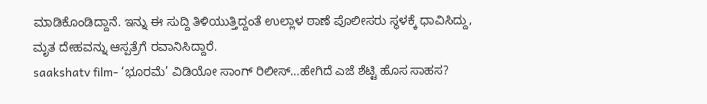ಮಾಡಿಕೊಂಡಿದ್ದಾನೆ. ಇನ್ನು ಈ ಸುದ್ದಿ ತಿಳಿಯುತ್ತಿದ್ದಂತೆ ಉಲ್ಲಾಳ ಠಾಣೆ ಪೊಲೀಸರು ಸ್ಥಳಕ್ಕೆ ಧಾವಿಸಿದ್ದು, ಮೃತ ದೇಹವನ್ನು ಆಸ್ಪತ್ರೆಗೆ ರವಾನಿಸಿದ್ದಾರೆ.
saakshatv film- ‘ಭೂರಮೆ’ ವಿಡಿಯೋ ಸಾಂಗ್ ರಿಲೀಸ್…ಹೇಗಿದೆ ಎಜೆ ಶೆಟ್ಟಿ ಹೊಸ ಸಾಹಸ?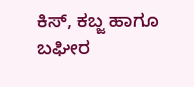ಕಿಸ್, ಕಬ್ಜ ಹಾಗೂ ಬಘೀರ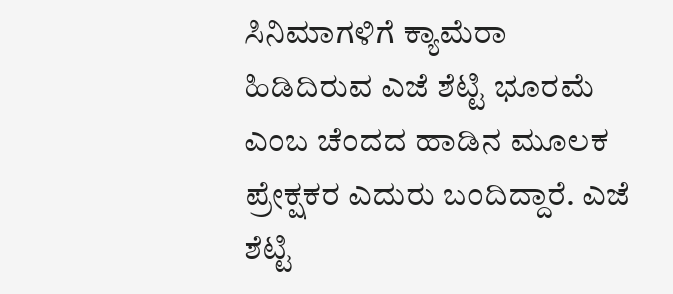ಸಿನಿಮಾಗಳಿಗೆ ಕ್ಯಾಮೆರಾ ಹಿಡಿದಿರುವ ಎಜೆ ಶೆಟ್ಟಿ ಭೂರಮೆ ಎಂಬ ಚೆಂದದ ಹಾಡಿನ ಮೂಲಕ ಪ್ರೇಕ್ಷಕರ ಎದುರು ಬಂದಿದ್ದಾರೆ. ಎಜೆ ಶೆಟ್ಟಿ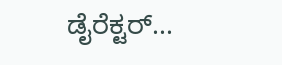ಡೈರೆಕ್ಟರ್...